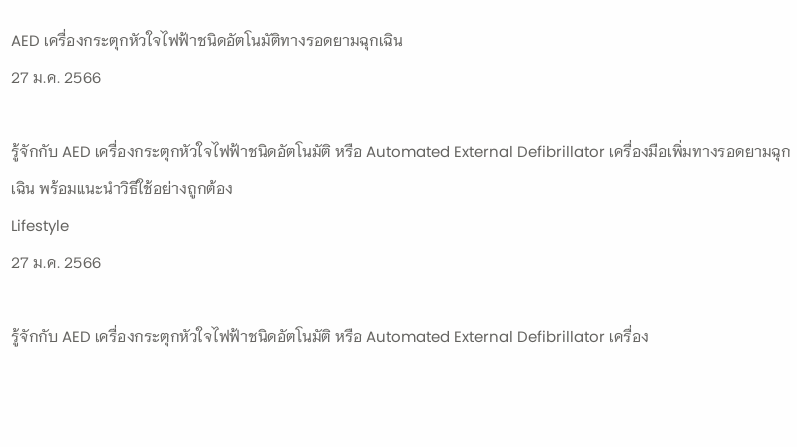AED เครื่องกระตุกหัวใจไฟฟ้าชนิดอัตโนมัติทางรอดยามฉุกเฉิน
27 ม.ค. 2566

รู้จักกับ AED เครื่องกระตุกหัวใจไฟฟ้าชนิดอัตโนมัติ หรือ Automated External Defibrillator เครื่องมือเพิ่มทางรอดยามฉุกเฉิน พร้อมแนะนำวิธีใช้อย่างถูกต้อง
Lifestyle
27 ม.ค. 2566

รู้จักกับ AED เครื่องกระตุกหัวใจไฟฟ้าชนิดอัตโนมัติ หรือ Automated External Defibrillator เครื่อง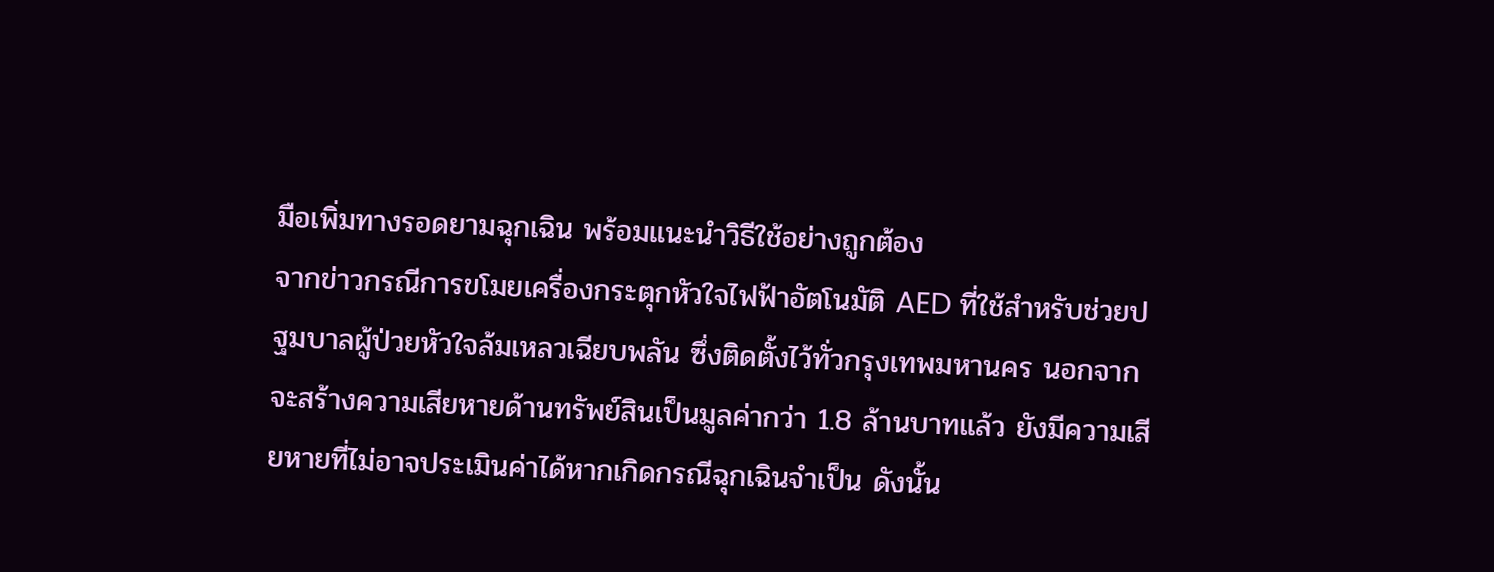มือเพิ่มทางรอดยามฉุกเฉิน พร้อมแนะนำวิธีใช้อย่างถูกต้อง
จากข่าวกรณีการขโมยเครื่องกระตุกหัวใจไฟฟ้าอัตโนมัติ AED ที่ใช้สำหรับช่วยปฐมบาลผู้ป่วยหัวใจล้มเหลวเฉียบพลัน ซึ่งติดตั้งไว้ทั่วกรุงเทพมหานคร นอกจากจะสร้างความเสียหายด้านทรัพย์สินเป็นมูลค่ากว่า 1.8 ล้านบาทแล้ว ยังมีความเสียหายที่ไม่อาจประเมินค่าได้หากเกิดกรณีฉุกเฉินจำเป็น ดังนั้น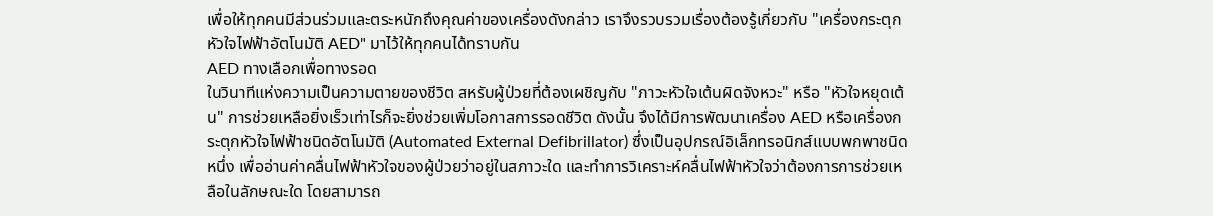เพื่อให้ทุกคนมีส่วนร่วมและตระหนักถึงคุณค่าของเครื่องดังกล่าว เราจึงรวบรวมเรื่องต้องรู้เกี่ยวกับ "เครื่องกระตุกหัวใจไฟฟ้าอัตโนมัติ AED" มาไว้ให้ทุกคนได้ทราบกัน
AED ทางเลือกเพื่อทางรอด
ในวินาทีแห่งความเป็นความตายของชีวิต สหรับผู้ป่วยที่ต้องเผชิญกับ "ภาวะหัวใจเต้นผิดจังหวะ" หรือ "หัวใจหยุดเต้น" การช่วยเหลือยิ่งเร็วเท่าไรก็จะยิ่งช่วยเพิ่มโอกาสการรอดชีวิต ดังนั้น จึงได้มีการพัฒนาเครื่อง AED หรือเครื่องกระตุกหัวใจไฟฟ้าชนิดอัตโนมัติ (Automated External Defibrillator) ซึ่งเป็นอุปกรณ์อิเล็กทรอนิกส์แบบพกพาชนิดหนึ่ง เพื่ออ่านค่าคลื่นไฟฟ้าหัวใจของผู้ป่วยว่าอยู่ในสภาวะใด และทำการวิเคราะห์คลื่นไฟฟ้าหัวใจว่าต้องการการช่วยเหลือในลักษณะใด โดยสามารถ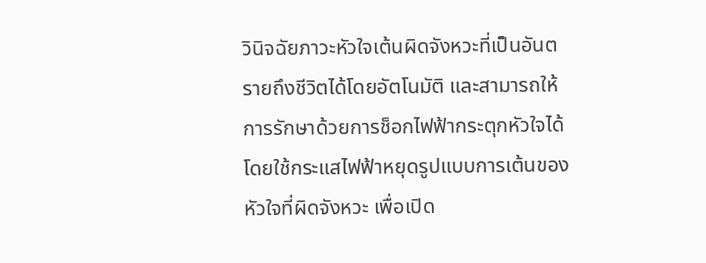วินิจฉัยภาวะหัวใจเต้นผิดจังหวะที่เป็นอันตรายถึงชีวิตได้โดยอัตโนมัติ และสามารถให้การรักษาด้วยการช็อกไฟฟ้ากระตุกหัวใจได้โดยใช้กระแสไฟฟ้าหยุดรูปแบบการเต้นของหัวใจที่ผิดจังหวะ เพื่อเปิด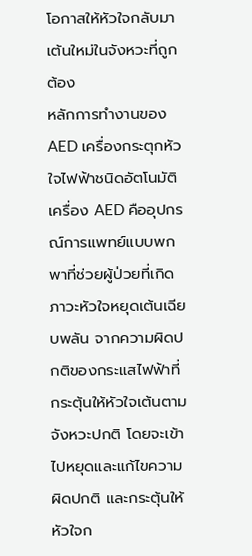โอกาสให้หัวใจกลับมาเต้นใหม่ในจังหวะที่ถูกต้อง
หลักการทำงานของ AED เครื่องกระตุกหัวใจไฟฟ้าชนิดอัตโนมัติ
เครื่อง AED คืออุปกรณ์การแพทย์แบบพกพาที่ช่วยผู้ป่วยที่เกิดภาวะหัวใจหยุดเต้นเฉียบพลัน จากความผิดปกติของกระแสไฟฟ้าที่กระตุ้นให้หัวใจเต้นตามจังหวะปกติ โดยจะเข้าไปหยุดและแก้ไขความผิดปกติ และกระตุ้นให้หัวใจก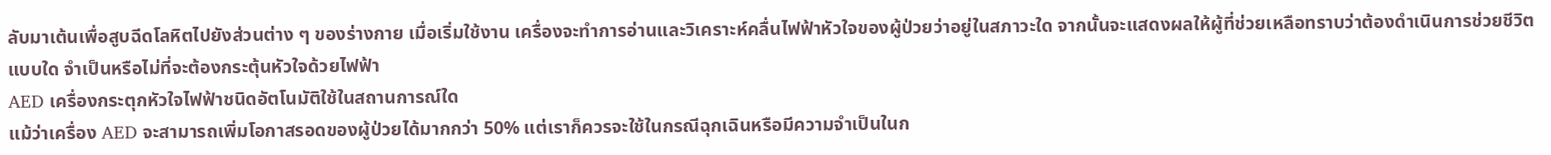ลับมาเต้นเพื่อสูบฉีดโลหิตไปยังส่วนต่าง ๆ ของร่างกาย เมื่อเริ่มใช้งาน เครื่องจะทำการอ่านและวิเคราะห์คลื่นไฟฟ้าหัวใจของผู้ป่วยว่าอยู่ในสภาวะใด จากนั้นจะแสดงผลให้ผู้ที่ช่วยเหลือทราบว่าต้องดำเนินการช่วยชีวิตแบบใด จำเป็นหรือไม่ที่จะต้องกระตุ้นหัวใจด้วยไฟฟ้า
AED เครื่องกระตุกหัวใจไฟฟ้าชนิดอัตโนมัติใช้ในสถานการณ์ใด
แม้ว่าเครื่อง AED จะสามารถเพิ่มโอกาสรอดของผู้ป่วยได้มากกว่า 50% แต่เราก็ควรจะใช้ในกรณีฉุกเฉินหรือมีความจำเป็นในก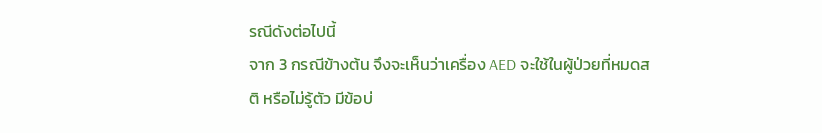รณีดังต่อไปนี้
จาก 3 กรณีข้างต้น จึงจะเห็นว่าเครื่อง AED จะใช้ในผู้ป่วยที่หมดสติ หรือไม่รู้ตัว มีข้อบ่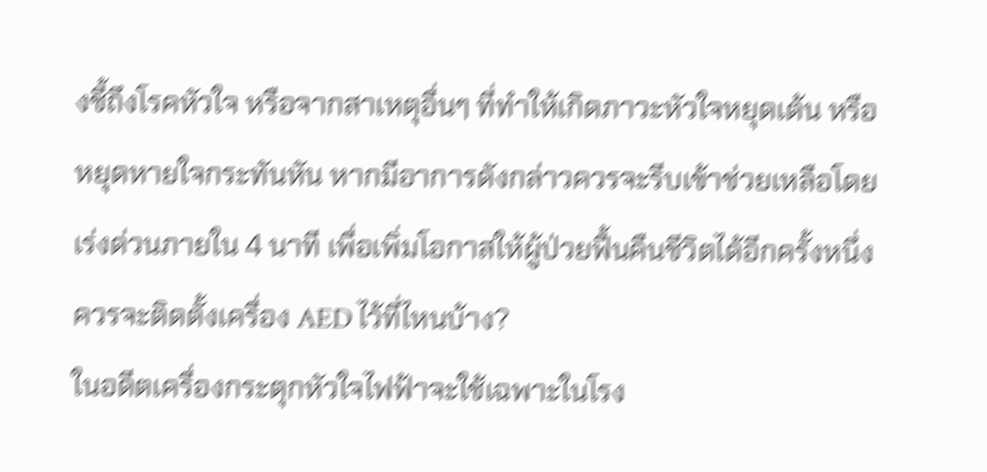งชี้ถึงโรคหัวใจ หรือจากสาเหตุอื่นๆ ที่ทำให้เกิดภาวะหัวใจหยุดเต้น หรือหยุดหายใจกระทันหัน หากมีอาการดังกล่าวควรจะรีบเข้าช่วยเหลือโดยเร่งด่วนภายใน 4 นาที เพื่อเพิ่มโอกาสให้ผู้ป่วยฟื้นคืนชีวิตได้อีกครั้งหนึ่ง
ควรจะติดตั้งเครื่อง AED ไว้ที่ไหนบ้าง?
ในอดีตเครื่องกระตุกหัวใจไฟฟ้าจะใช้เฉพาะในโรง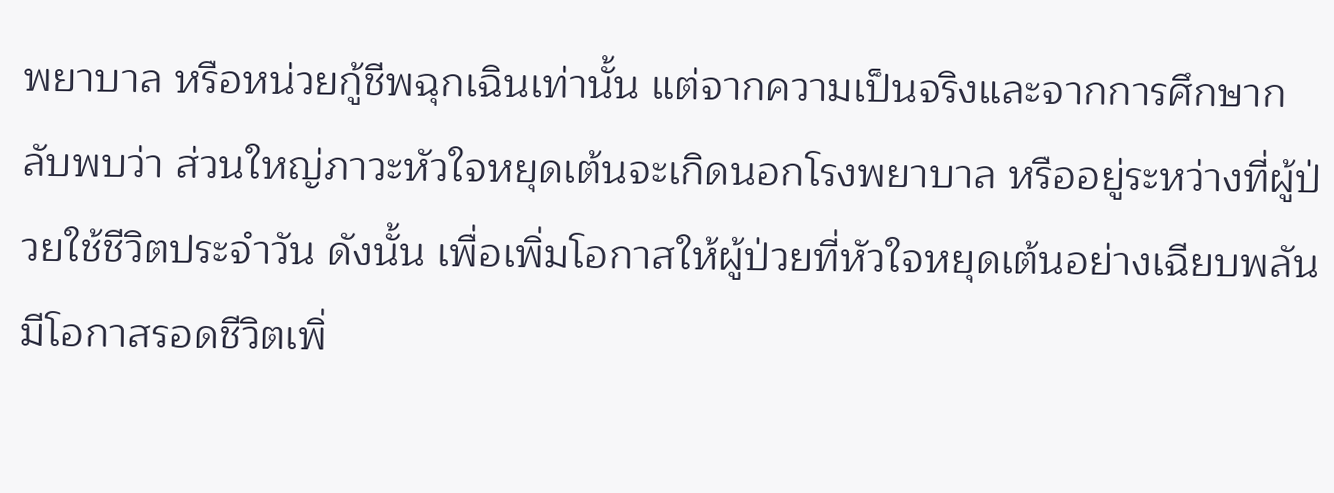พยาบาล หรือหน่วยกู้ชีพฉุกเฉินเท่านั้น แต่จากความเป็นจริงและจากการศึกษากลับพบว่า ส่วนใหญ่ภาวะหัวใจหยุดเต้นจะเกิดนอกโรงพยาบาล หรืออยู่ระหว่างที่ผู้ป่วยใช้ชีวิตประจำวัน ดังนั้น เพื่อเพิ่มโอกาสให้ผู้ป่วยที่หัวใจหยุดเต้นอย่างเฉียบพลันมีโอกาสรอดชีวิตเพิ่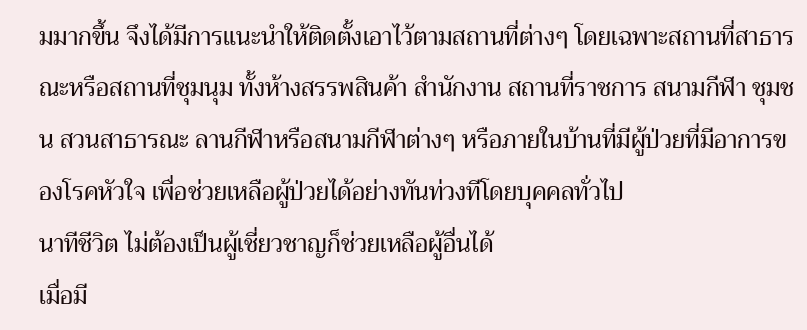มมากขึ้น จึงได้มีการแนะนำให้ติดตั้งเอาไว้ตามสถานที่ต่างๆ โดยเฉพาะสถานที่สาธารณะหรือสถานที่ชุมนุม ทั้งห้างสรรพสินค้า สำนักงาน สถานที่ราชการ สนามกีฬา ชุมชน สวนสาธารณะ ลานกีฬาหรือสนามกีฬาต่างๆ หรือภายในบ้านที่มีผู้ป่วยที่มีอาการของโรคหัวใจ เพื่อช่วยเหลือผู้ป่วยได้อย่างทันท่วงทีโดยบุคคลทั่วไป
นาทีชีวิต ไม่ต้องเป็นผู้เชี่ยวชาญก็ช่วยเหลือผู้อื่นได้
เมื่อมี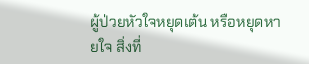ผู้ป่วยหัวใจหยุดเต้น หรือหยุดหายใจ สิ่งที่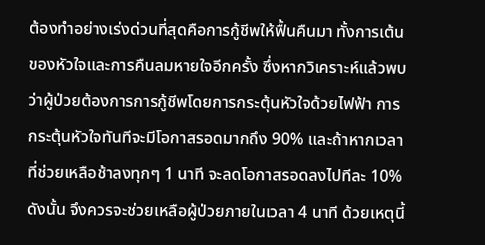ต้องทำอย่างเร่งด่วนที่สุดคือการกู้ชีพให้ฟื้นคืนมา ทั้งการเต้นของหัวใจและการคืนลมหายใจอีกครั้ง ซึ่งหากวิเคราะห์แล้วพบว่าผู้ป่วยต้องการการกู้ชีพโดยการกระตุ้นหัวใจด้วยไฟฟ้า การกระตุ้นหัวใจทันทีจะมีโอกาสรอดมากถึง 90% และถ้าหากเวลาที่ช่วยเหลือช้าลงทุกๆ 1 นาที จะลดโอกาสรอดลงไปทีละ 10% ดังนั้น จึงควรจะช่วยเหลือผู้ป่วยภายในเวลา 4 นาที ด้วยเหตุนี้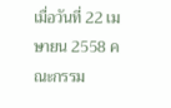เมื่อวันที่ 22 เมษายน 2558 คณะกรรม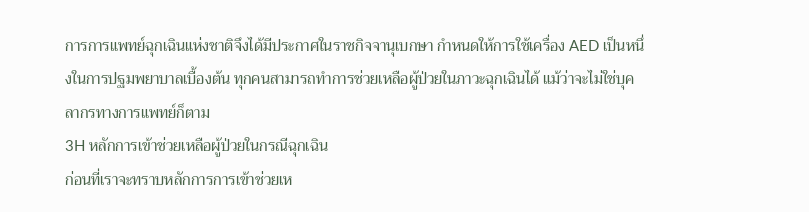การการแพทย์ฉุกเฉินแห่งชาติจึงได้มีประกาศในราชกิจจานุเบกษา กำหนดให้การใช้เครื่อง AED เป็นหนึ่งในการปฐมพยาบาลเบื้องต้น ทุกคนสามารถทำการช่วยเหลือผู้ป่วยในภาวะฉุกเฉินได้ แม้ว่าจะไม่ใช่บุคลากรทางการแพทย์ก็ตาม
3H หลักการเข้าช่วยเหลือผู้ป่วยในกรณีฉุกเฉิน
ก่อนที่เราจะทราบหลักการการเข้าช่วยเห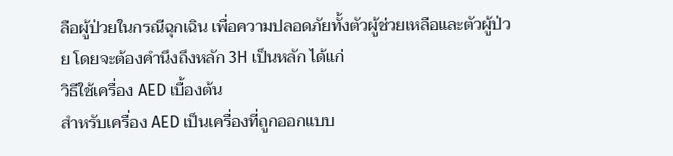ลือผู้ป่วยในกรณีฉุกเฉิน เพื่อความปลอดภัยทั้งตัวผู้ช่วยเหลือและตัวผู้ป่วย โดยจะต้องคำนึงถึงหลัก 3H เป็นหลัก ได้แก่
วิธีใช้เครื่อง AED เบื้องต้น
สำหรับเครื่อง AED เป็นเครื่องที่ถูกออกแบบ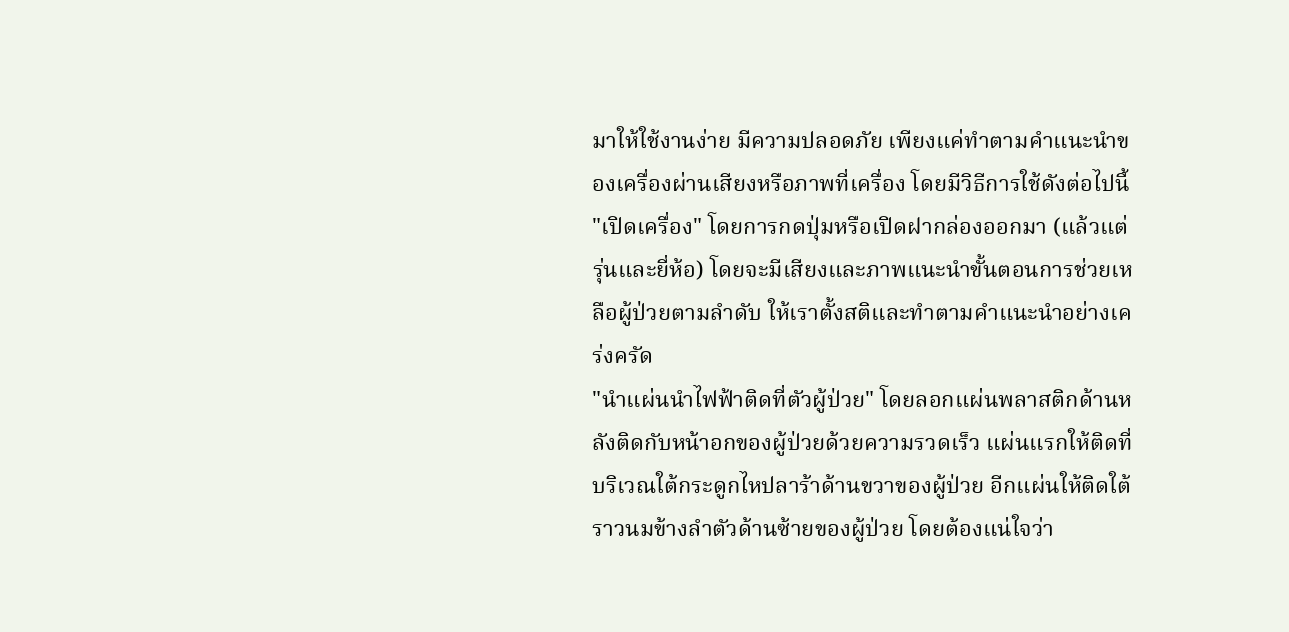มาให้ใช้งานง่าย มีความปลอดภัย เพียงแค่ทำตามคำแนะนำของเครื่องผ่านเสียงหรือภาพที่เครื่อง โดยมีวิธีการใช้ดังต่อไปนี้
"เปิดเครื่อง" โดยการกดปุ่มหรือเปิดฝากล่องออกมา (แล้วแต่รุ่นและยี่ห้อ) โดยจะมีเสียงและภาพแนะนำขั้นตอนการช่วยเหลือผู้ป่วยตามลำดับ ให้เราตั้งสติและทำตามคำแนะนำอย่างเคร่งครัด
"นำแผ่นนำไฟฟ้าติดที่ตัวผู้ป่วย" โดยลอกแผ่นพลาสติกด้านหลังติดกับหน้าอกของผู้ป่วยด้วยความรวดเร็ว แผ่นแรกให้ติดที่บริเวณใต้กระดูกไหปลาร้าด้านขวาของผู้ป่วย อีกแผ่นให้ติดใต้ราวนมข้างลำตัวด้านซ้ายของผู้ป่วย โดยต้องแน่ใจว่า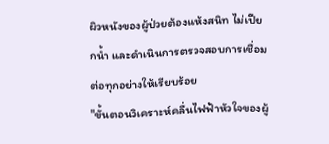ผิวหนังของผู้ป่วยต้องแห้งสนิท ไม่เปียกน้ำ และดำเนินการตรวจสอบการเชื่อมต่อทุกอย่างให้เรียบร้อย
"ขั้นตอนวิเคราะห์คลื่นไฟฟ้าหัวใจของผู้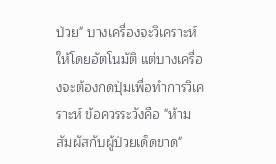ป่วย" บางเครื่องจะวิเคราะห์ให้โดยอัตโนมัติ แต่บางเครื่องจะต้องกดปุ่มเพื่อทำการวิเคราะห์ ข้อควรระวังคือ "ห้ามสัมผัสกับผู้ป่วยเด็ดขาด"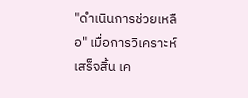"ดำเนินการช่วยเหลือ" เมื่อการวิเคราะห์เสร็จสิ้น เค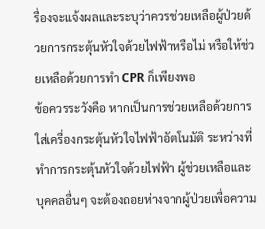รื่องจะแจ้งผลและระบุว่าควรช่วยเหลือผู้ป่วยด้วยการกระตุ้นหัวใจด้วยไฟฟ้าหรือไม่ หรือให้ช่วยเหลือด้วยการทำ CPR ก็เพียงพอ
ข้อควรระวังคือ หากเป็นการช่วยเหลือด้วยการใส่เครื่องกระตุ้นหัวใจไฟฟ้าอัตโนมัติ ระหว่างที่ทำการกระตุ้นหัวใจด้วยไฟฟ้า ผู้ช่วยเหลือและบุคคลอื่นๆ จะต้องถอยห่างจากผู้ป่วยเพื่อความ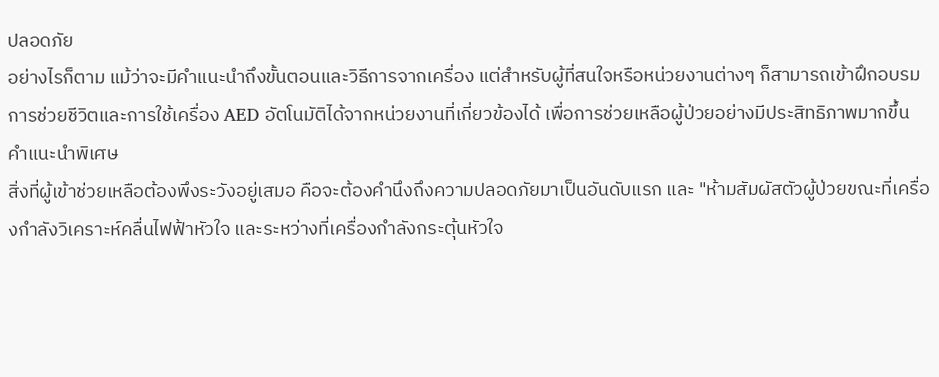ปลอดภัย
อย่างไรก็ตาม แม้ว่าจะมีคำแนะนำถึงขั้นตอนและวิธีการจากเครื่อง แต่สำหรับผู้ที่สนใจหรือหน่วยงานต่างๆ ก็สามารถเข้าฝึกอบรมการช่วยชีวิตและการใช้เครื่อง AED อัตโนมัติได้จากหน่วยงานที่เกี่ยวข้องได้ เพื่อการช่วยเหลือผู้ป่วยอย่างมีประสิทธิภาพมากขึ้น
คำแนะนำพิเศษ
สิ่งที่ผู้เข้าช่วยเหลือต้องพึงระวังอยู่เสมอ คือจะต้องคำนึงถึงความปลอดภัยมาเป็นอันดับแรก และ "ห้ามสัมผัสตัวผู้ป่วยขณะที่เครื่องกำลังวิเคราะห์คลื่นไฟฟ้าหัวใจ และระหว่างที่เครื่องกำลังกระตุ้นหัวใจ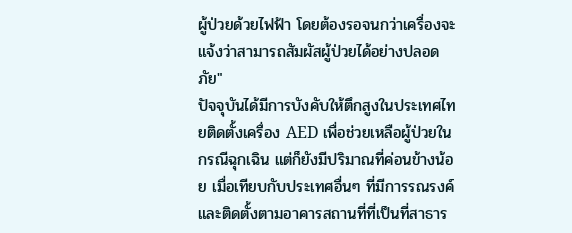ผู้ป่วยด้วยไฟฟ้า โดยต้องรอจนกว่าเครื่องจะแจ้งว่าสามารถสัมผัสผู้ป่วยได้อย่างปลอดภัย"
ปัจจุบันได้มีการบังคับให้ตึกสูงในประเทศไทยติดตั้งเครื่อง AED เพื่อช่วยเหลือผู้ป่วยในกรณีฉุกเฉิน แต่ก็ยังมีปริมาณที่ค่อนข้างน้อย เมื่อเทียบกับประเทศอื่นๆ ที่มีการรณรงค์และติดตั้งตามอาคารสถานที่ที่เป็นที่สาธาร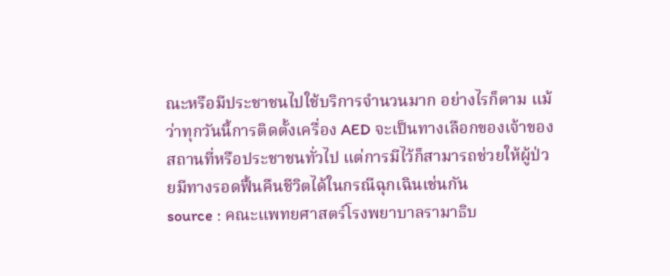ณะหรือมีประชาชนไปใช้บริการจำนวนมาก อย่างไรก็ตาม แม้ว่าทุกวันนี้การติดตั้งเครื่อง AED จะเป็นทางเลือกของเจ้าของสถานที่หรือประชาชนทั่วไป แต่การมีไว้ก็สามารถช่วยให้ผู้ป่วยมีทางรอดฟื้นคืนชีวิตได้ในกรณีฉุกเฉินเช่นกัน
source : คณะแพทยศาสตร์โรงพยาบาลรามาธิบ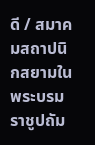ดี / สมาคมสถาปนิกสยามในพระบรมราชูปถัม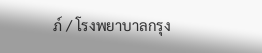ภ์ / โรงพยาบาลกรุง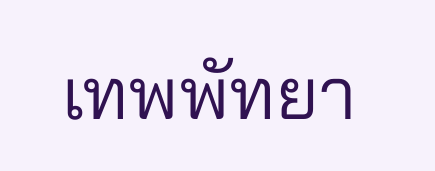เทพพัทยา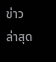ข่าวล่าสุด